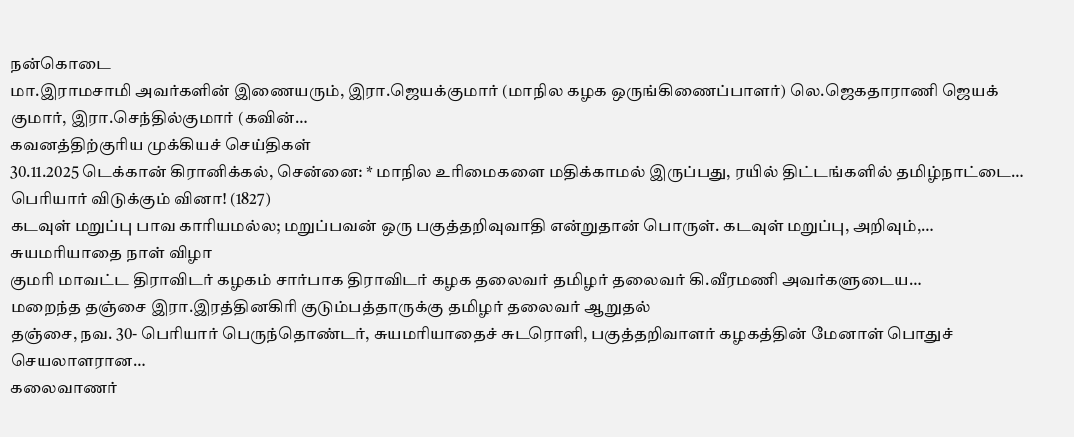நன்கொடை
மா.இராமசாமி அவர்களின் இணையரும், இரா.ஜெயக்குமார் (மாநில கழக ஒருங்கிணைப்பாளர்) லெ.ஜெகதாராணி ஜெயக் குமார், இரா.செந்தில்குமார் (கவின்…
கவனத்திற்குரிய முக்கியச் செய்திகள்
30.11.2025 டெக்கான் கிரானிக்கல், சென்னை: * மாநில உரிமைகளை மதிக்காமல் இருப்பது, ரயில் திட்டங்களில் தமிழ்நாட்டை…
பெரியார் விடுக்கும் வினா! (1827)
கடவுள் மறுப்பு பாவ காரியமல்ல; மறுப்பவன் ஒரு பகுத்தறிவுவாதி என்றுதான் பொருள். கடவுள் மறுப்பு, அறிவும்,…
சுயமரியாதை நாள் விழா
குமரி மாவட்ட திராவிடர் கழகம் சார்பாக திராவிடர் கழக தலைவர் தமிழர் தலைவர் கி.வீரமணி அவர்களுடைய…
மறைந்த தஞ்சை இரா.இரத்தினகிரி குடும்பத்தாருக்கு தமிழர் தலைவர் ஆறுதல்
தஞ்சை, நவ. 30- பெரியார் பெருந்தொண்டர், சுயமரியாதைச் சுடரொளி, பகுத்தறிவாளர் கழகத்தின் மேனாள் பொதுச் செயலாளரான…
கலைவாணர்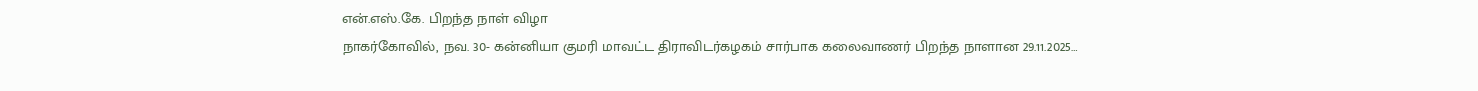என்.எஸ்.கே. பிறந்த நாள் விழா
நாகர்கோவில், நவ. 30- கன்னியா குமரி மாவட்ட திராவிடர்கழகம் சார்பாக கலைவாணர் பிறந்த நாளான 29.11.2025…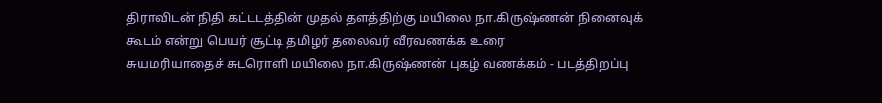திராவிடன் நிதி கட்டடத்தின் முதல் தளத்திற்கு மயிலை நா.கிருஷ்ணன் நினைவுக் கூடம் என்று பெயர் சூட்டி தமிழர் தலைவர் வீரவணக்க உரை
சுயமரியாதைச் சுடரொளி மயிலை நா.கிருஷ்ணன் புகழ் வணக்கம் - படத்திறப்பு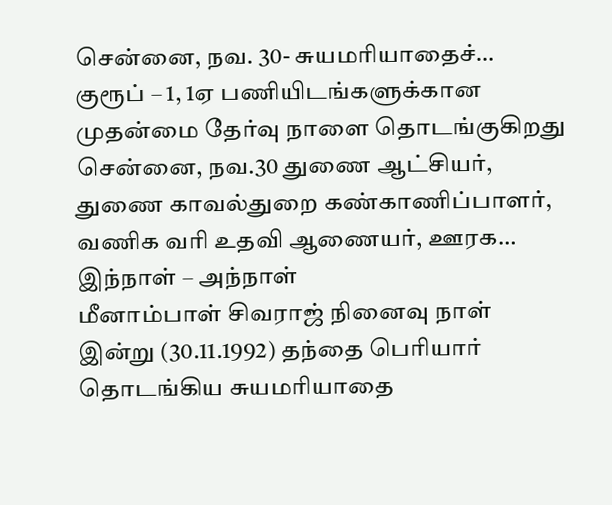சென்னை, நவ. 30- சுயமரியாதைச்…
குரூப் – 1, 1ஏ பணியிடங்களுக்கான முதன்மை தேர்வு நாளை தொடங்குகிறது
சென்னை, நவ.30 துணை ஆட்சியர், துணை காவல்துறை கண்காணிப்பாளர், வணிக வரி உதவி ஆணையர், ஊரக…
இந்நாள் – அந்நாள்
மீனாம்பாள் சிவராஜ் நினைவு நாள் இன்று (30.11.1992) தந்தை பெரியார் தொடங்கிய சுயமரியாதை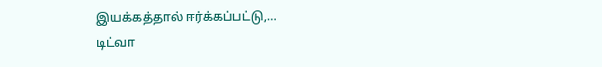இயக்கத்தால் ஈர்க்கப்பட்டு,…
டிட்வா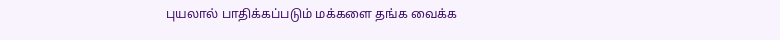புயலால் பாதிக்கப்படும் மக்களை தங்க வைக்க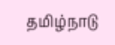தமிழ்நாடு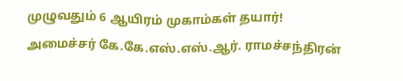முழுவதும் 6 ஆயிரம் முகாம்கள் தயார்!
அமைச்சர் கே.கே.எஸ்.எஸ்.ஆர். ராமச்சந்திரன்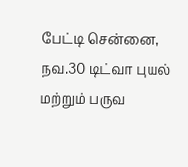பேட்டி சென்னை, நவ.30 டிட்வா புயல் மற்றும் பருவ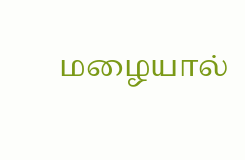மழையால்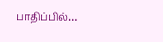பாதிப்பில்…